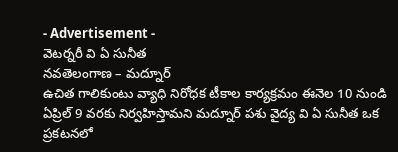- Advertisement -
వెటర్నరీ వి ఏ సునీత
నవతెలంగాణ – మద్నూర్
ఉచిత గాలికుంటు వ్యాధి నిరోధక టీకాల కార్యక్రమం ఈనెల 10 నుండి ఏప్రిల్ 9 వరకు నిర్వహిస్తామని మద్నూర్ పశు వైద్య వి ఏ సునీత ఒక ప్రకటనలో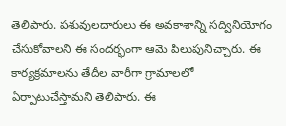తెలిపారు. పశువులదారులు ఈ అవకాశాన్ని సద్వినియోగం చేసుకోవాలని ఈ సందర్భంగా ఆమె పిలుపునిచ్చారు. ఈ కార్యక్రమాలను తేదీల వారీగా గ్రామాలలో ఏర్పాటుచేస్తామని తెలిపారు. ఈ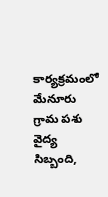కార్యక్రమంలో మేనూరు గ్రామ పశు వైద్య సిబ్బంది,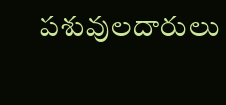పశువులదారులు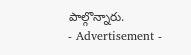పాల్గొన్నారు.
- Advertisement -